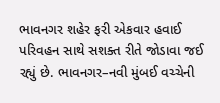ભાવનગર શહેર ફરી એકવાર હવાઈ પરિવહન સાથે સશક્ત રીતે જોડાવા જઈ રહ્યું છે. ભાવનગર–નવી મુંબઈ વચ્ચેની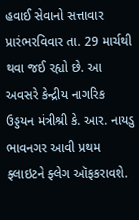હવાઈ સેવાનો સત્તાવાર પ્રારંભરવિવાર તા. 29 માર્ચથી થવા જઈ રહ્યો છે. આ અવસરે કેન્દ્રીય નાગરિક ઉડ્ડયન મંત્રીશ્રી કે. આર. નાયડુ ભાવનગર આવી પ્રથમ ફ્લાઇટને ફ્લેગ ઑફકરાવશે.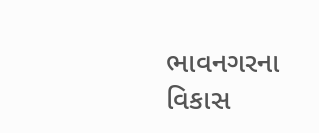ભાવનગરના વિકાસ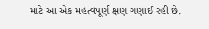માટે આ એક મહત્વપૂર્ણ ક્ષણ ગણાઈ રહી છે.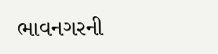ભાવનગરની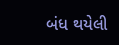બંધ થયેલી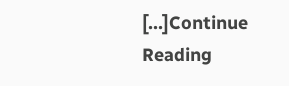[…]Continue Reading